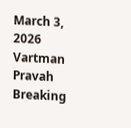March 3, 2026
Vartman Pravah
Breaking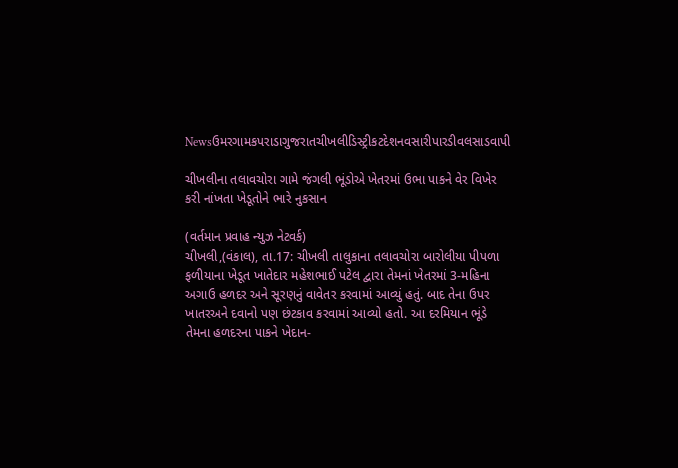Newsઉમરગામકપરાડાગુજરાતચીખલીડિસ્ટ્રીકટદેશનવસારીપારડીવલસાડવાપી

ચીખલીના તલાવચોરા ગામે જંગલી ભૂંડોએ ખેતરમાં ઉભા પાકને વેર વિખેર કરી નાંખતા ખેડૂતોને ભારે નુકસાન

(વર્તમાન પ્રવાહ ન્‍યુઝ નેટવર્ક)
ચીખલી,(વંકાલ), તા.17: ચીખલી તાલુકાના તલાવચોરા બારોલીયા પીપળા ફળીયાના ખેડૂત ખાતેદાર મહેશભાઈ પટેલ દ્વારા તેમનાં ખેતરમાં 3-મહિના અગાઉ હળદર અને સૂરણનું વાવેતર કરવામાં આવ્‍યું હતું. બાદ તેના ઉપર ખાતરઅને દવાનો પણ છંટકાવ કરવામાં આવ્‍યો હતો. આ દરમિયાન ભૂંડે તેમના હળદરના પાકને ખેદાન-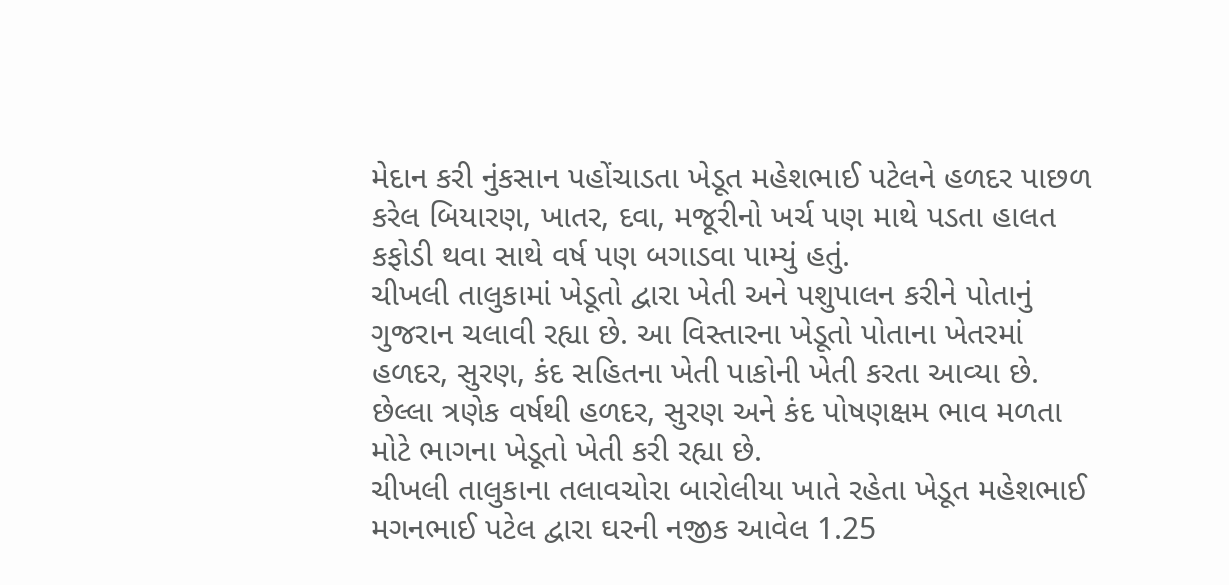મેદાન કરી નુંકસાન પહોંચાડતા ખેડૂત મહેશભાઈ પટેલને હળદર પાછળ કરેલ બિયારણ, ખાતર, દવા, મજૂરીનો ખર્ચ પણ માથે પડતા હાલત કફોડી થવા સાથે વર્ષ પણ બગાડવા પામ્‍યું હતું.
ચીખલી તાલુકામાં ખેડૂતો દ્વારા ખેતી અને પશુપાલન કરીને પોતાનું ગુજરાન ચલાવી રહ્યા છે. આ વિસ્‍તારના ખેડૂતો પોતાના ખેતરમાં હળદર, સુરણ, કંદ સહિતના ખેતી પાકોની ખેતી કરતા આવ્‍યા છે. છેલ્લા ત્રણેક વર્ષથી હળદર, સુરણ અને કંદ પોષણક્ષમ ભાવ મળતા મોટે ભાગના ખેડૂતો ખેતી કરી રહ્યા છે.
ચીખલી તાલુકાના તલાવચોરા બારોલીયા ખાતે રહેતા ખેડૂત મહેશભાઈ મગનભાઈ પટેલ દ્વારા ઘરની નજીક આવેલ 1.25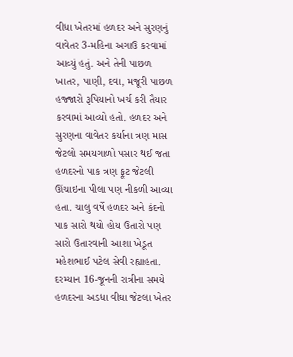વીધા ખેતરમાં હળદર અને સુરણનું વાવેતર 3-મહિના અગાઉ કરવામાં આવ્‍યું હતું. અને તેની પાછળ ખાતર, પાણી, દવા, મજૂરી પાછળ હજ્‍જારો રૂપિયાનો ખર્ચ કરી તૈયાર કરવામાં આવ્‍યો હતો. હળદર અને સુરણના વાવેતર કર્યાના ત્રણ માસ જેટલો સમયગાળો પસાર થઈ જતા હળદરનો પાક ત્રણ ફૂટ જેટલી ઊંચાઇના પીલા પણ નીકળી આવ્‍યા હતા. ચાલુ વર્ષે હળદર અને કંદનો પાક સારો થયો હોય ઉતારો પણ સારો ઉતારવાની આશા ખેડૂત મહેશભાઈ પટેલ સેવી રહ્યાહતા.
દરમ્‍યાન 16-જૂનની રાત્રીના સમયે હળદરના અડધા વીઘા જેટલા ખેતર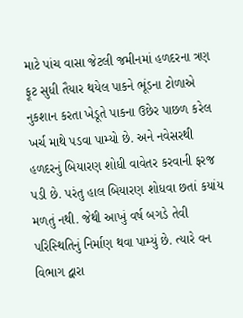માટે પાંચ વાસા જેટલી જમીનમાં હળદરના ત્રણ ફૂટ સુધી તૈયાર થયેલ પાકને ભૂંડના ટોળાએ નુકશાન કરતા ખેડૂતે પાકના ઉછેર પાછળ કરેલ ખર્ચ માથે પડવા પામ્‍યો છે. અને નવેસરથી હળદરનું બિયારણ શોધી વાવેતર કરવાની ફરજ પડી છે. પરંતુ હાલ બિયારણ શોધવા છતાં કયાંય મળતું નથી. જેથી આખું વર્ષ બગડે તેવી પરિસ્‍થિતિનું નિર્માણ થવા પામ્‍યું છે. ત્‍યારે વન વિભાગ દ્વારા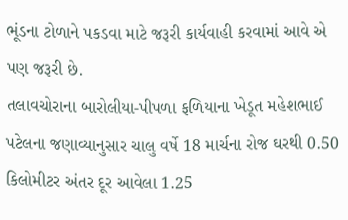ભૂંડના ટોળાને પકડવા માટે જરૂરી કાર્યવાહી કરવામાં આવે એ પણ જરૂરી છે.
તલાવચોરાના બારોલીયા-પીપળા ફળિયાના ખેડૂત મહેશભાઈ પટેલના જણાવ્‍યાનુસાર ચાલુ વર્ષે 18 માર્ચના રોજ ઘરથી 0.50 કિલોમીટર અંતર દૂર આવેલા 1.25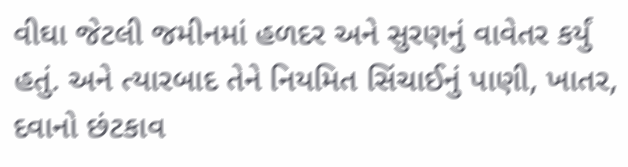વીઘા જેટલી જમીનમાં હળદર અને સુરણનું વાવેતર કર્યું હતું. અને ત્‍યારબાદ તેને નિયમિત સિંચાઈનું પાણી, ખાતર, દવાનો છંટકાવ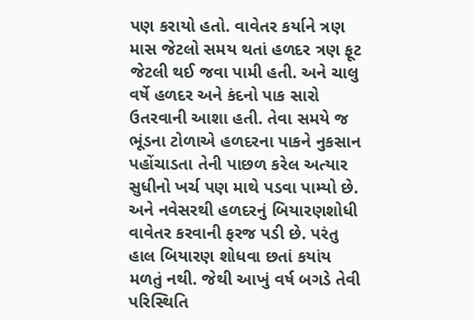પણ કરાયો હતો. વાવેતર કર્યાને ત્રણ માસ જેટલો સમય થતાં હળદર ત્રણ ફૂટ જેટલી થઈ જવા પામી હતી. અને ચાલુ વર્ષે હળદર અને કંદનો પાક સારો ઉતરવાની આશા હતી. તેવા સમયે જ ભૂંડના ટોળાએ હળદરના પાકને નુકસાન પહોંચાડતા તેની પાછળ કરેલ અત્‍યાર સુધીનો ખર્ચ પણ માથે પડવા પામ્‍યો છે. અને નવેસરથી હળદરનું બિયારણશોધી વાવેતર કરવાની ફરજ પડી છે. પરંતુ હાલ બિયારણ શોધવા છતાં કયાંય મળતું નથી. જેથી આખું વર્ષ બગડે તેવી પરિસ્‍થિતિ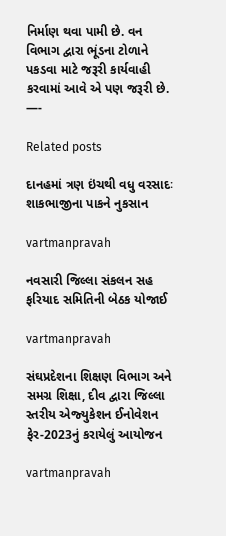નિર્માણ થવા પામી છે. વન વિભાગ દ્વારા ભૂંડના ટોળાને પકડવા માટે જરૂરી કાર્યવાહી કરવામાં આવે એ પણ જરૂરી છે.
—-

Related posts

દાનહમાં ત્રણ ઇંચથી વધુ વરસાદઃ શાકભાજીના પાકને નુકસાન

vartmanpravah

નવસારી જિલ્લા સંકલન સહ ફરિયાદ સમિતિની બેઠક યોજાઈ

vartmanpravah

સંઘપ્રદેશના શિક્ષણ વિભાગ અને સમગ્ર શિક્ષા, દીવ દ્વારા જિલ્લા સ્‍તરીય એજ્‍યુકેશન ઈનોવેશન ફેર-2023નું કરાયેલું આયોજન

vartmanpravah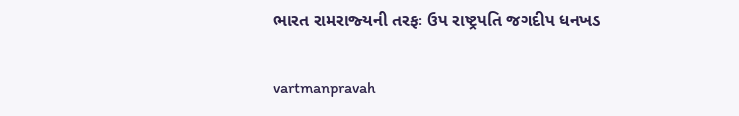ભારત રામરાજ્‍યની તરફઃ ઉપ રાષ્‍ટ્રપતિ જગદીપ ધનખડ

vartmanpravah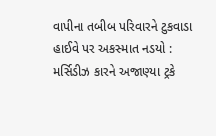વાપીના તબીબ પરિવારને ટુકવાડા હાઈવે પર અકસ્‍માત નડયો : મર્સિડીઝ કારને અજાણ્‍યા ટ્રકે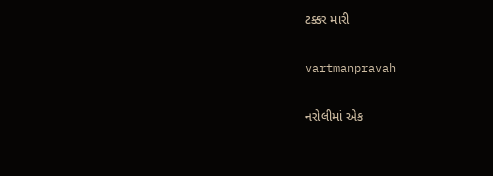ટક્કર મારી

vartmanpravah

નરોલીમાં એક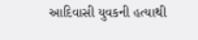આદિવાસી યુવકની હત્‍યાથી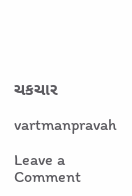ચકચાર

vartmanpravah

Leave a Comment